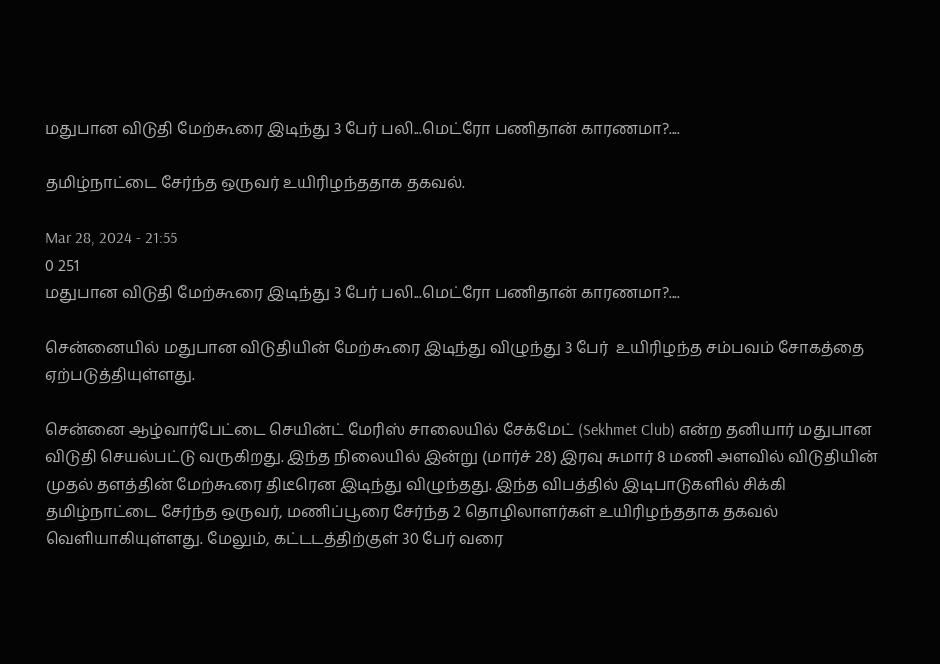மதுபான விடுதி மேற்கூரை இடிந்து 3 பேர் பலி...மெட்ரோ பணிதான் காரணமா?....

தமிழ்நாட்டை சேர்ந்த ஒருவர் உயிரிழந்ததாக தகவல்.

Mar 28, 2024 - 21:55
0 251
மதுபான விடுதி மேற்கூரை இடிந்து 3 பேர் பலி...மெட்ரோ பணிதான் காரணமா?....

சென்னையில் மதுபான விடுதியின் மேற்கூரை இடிந்து விழுந்து 3 பேர்  உயிரிழந்த சம்பவம் சோகத்தை ஏற்படுத்தியுள்ளது.

சென்னை ஆழ்வார்பேட்டை செயின்ட் மேரிஸ் சாலையில் சேக்மேட் (Sekhmet Club) என்ற தனியார் மதுபான விடுதி செயல்பட்டு வருகிறது. இந்த நிலையில் இன்று (மார்ச் 28) இரவு சுமார் 8 மணி அளவில் விடுதியின் முதல் தளத்தின் மேற்கூரை திடீரென இடிந்து விழுந்தது. இந்த விபத்தில் இடிபாடுகளில் சிக்கி தமிழ்நாட்டை சேர்ந்த ஒருவர், மணிப்பூரை சேர்ந்த 2 தொழிலாளர்கள் உயிரிழந்ததாக தகவல் வெளியாகியுள்ளது. மேலும், கட்டடத்திற்குள் 30 பேர் வரை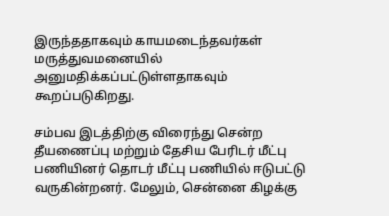இருந்ததாகவும் காயமடைந்தவர்கள் மருத்துவமனையில் அனுமதிக்கப்பட்டுள்ளதாகவும் கூறப்படுகிறது.

சம்பவ இடத்திற்கு விரைந்து சென்ற தீயணைப்பு மற்றும் தேசிய பேரிடர் மீட்பு பணியினர் தொடர் மீட்பு பணியில் ஈடுபட்டு வருகின்றனர். மேலும், சென்னை கிழக்கு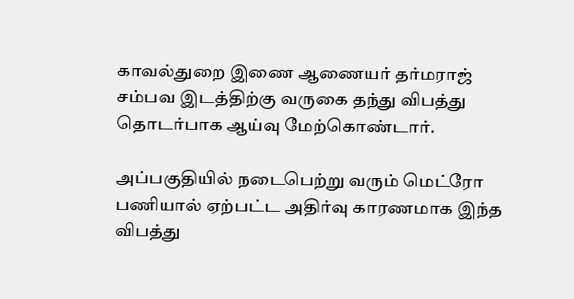காவல்துறை இணை ஆணையர் தர்மராஜ் சம்பவ இடத்திற்கு வருகை தந்து விபத்து தொடர்பாக ஆய்வு மேற்கொண்டார்.

அப்பகுதியில் நடைபெற்று வரும் மெட்ரோ பணியால் ஏற்பட்ட அதிர்வு காரணமாக இந்த விபத்து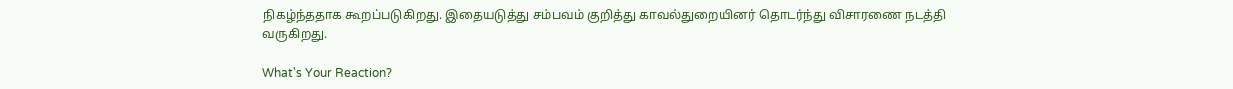நிகழ்ந்ததாக கூறப்படுகிறது. இதையடுத்து சம்பவம் குறித்து காவல்துறையினர் தொடர்ந்து விசாரணை நடத்தி வருகிறது.

What's Your Reaction?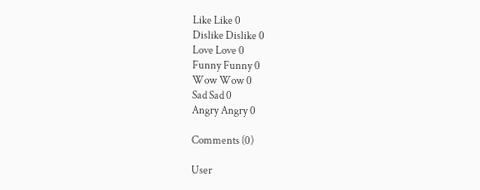Like Like 0
Dislike Dislike 0
Love Love 0
Funny Funny 0
Wow Wow 0
Sad Sad 0
Angry Angry 0

Comments (0)

User